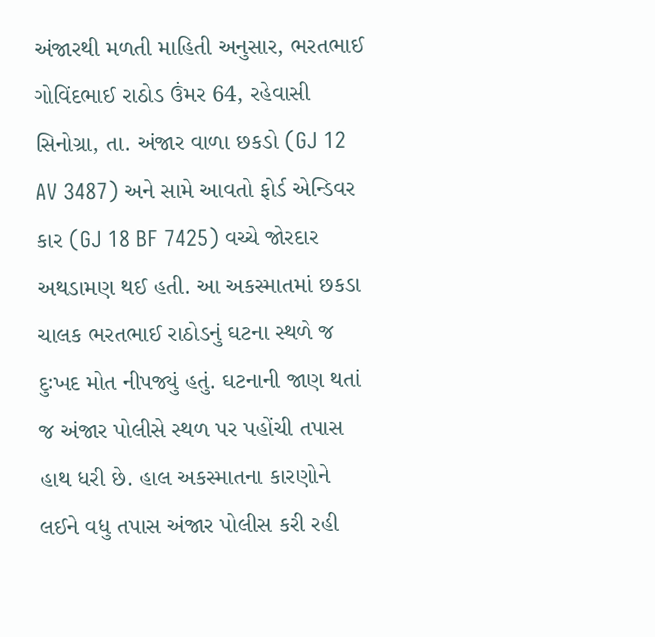અંજારથી મળતી માહિતી અનુસાર, ભરતભાઈ ગોવિંદભાઈ રાઠોડ ઉંમર 64, રહેવાસી સિનોગ્રા, તા. અંજાર વાળા છકડો (GJ 12 AV 3487) અને સામે આવતો ફોર્ડ એન્ડિવર કાર (GJ 18 BF 7425) વચ્ચે જોરદાર અથડામણ થઈ હતી. આ અકસ્માતમાં છકડા ચાલક ભરતભાઈ રાઠોડનું ઘટના સ્થળે જ દુઃખદ મોત નીપજ્યું હતું. ઘટનાની જાણ થતાં જ અંજાર પોલીસે સ્થળ પર પહોંચી તપાસ હાથ ધરી છે. હાલ અકસ્માતના કારણોને લઈને વધુ તપાસ અંજાર પોલીસ કરી રહી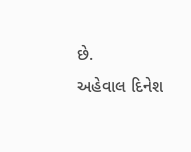છે.
અહેવાલ દિનેશ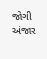જોગી અંજાર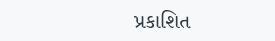પ્રકાશિત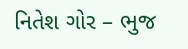નિતેશ ગોર – ભુજ